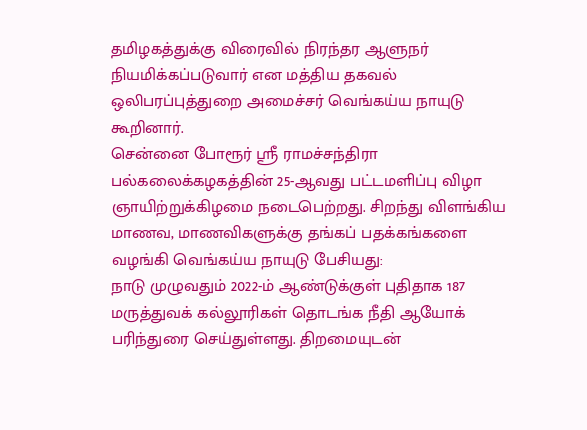தமிழகத்துக்கு விரைவில் நிரந்தர ஆளுநர் நியமிக்கப்படுவார் என மத்திய தகவல் ஒலிபரப்புத்துறை அமைச்சர் வெங்கய்ய நாயுடு கூறினார்.
சென்னை போரூர் ஸ்ரீ ராமச்சந்திரா பல்கலைக்கழகத்தின் 25-ஆவது பட்டமளிப்பு விழா ஞாயிற்றுக்கிழமை நடைபெற்றது. சிறந்து விளங்கிய மாணவ, மாணவிகளுக்கு தங்கப் பதக்கங்களை வழங்கி வெங்கய்ய நாயுடு பேசியது:
நாடு முழுவதும் 2022-ம் ஆண்டுக்குள் புதிதாக 187 மருத்துவக் கல்லூரிகள் தொடங்க நீதி ஆயோக் பரிந்துரை செய்துள்ளது. திறமையுடன்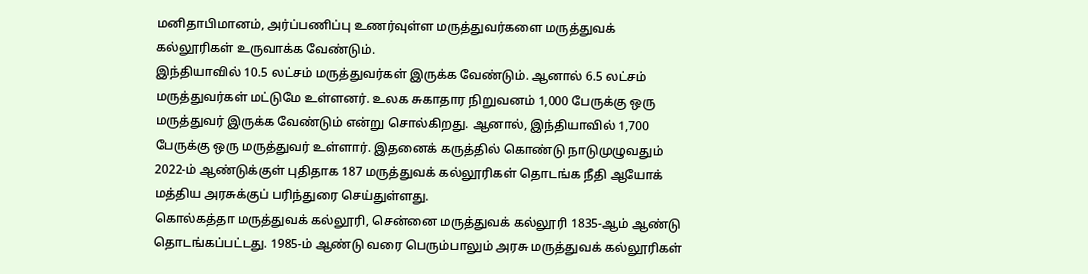மனிதாபிமானம், அர்ப்பணிப்பு உணர்வுள்ள மருத்துவர்களை மருத்துவக் கல்லூரிகள் உருவாக்க வேண்டும்.
இந்தியாவில் 10.5 லட்சம் மருத்துவர்கள் இருக்க வேண்டும். ஆனால் 6.5 லட்சம் மருத்துவர்கள் மட்டுமே உள்ளனர். உலக சுகாதார நிறுவனம் 1,000 பேருக்கு ஒரு மருத்துவர் இருக்க வேண்டும் என்று சொல்கிறது. ஆனால், இந்தியாவில் 1,700 பேருக்கு ஒரு மருத்துவர் உள்ளார். இதனைக் கருத்தில் கொண்டு நாடுமுழுவதும் 2022-ம் ஆண்டுக்குள் புதிதாக 187 மருத்துவக் கல்லூரிகள் தொடங்க நீதி ஆயோக் மத்திய அரசுக்குப் பரிந்துரை செய்துள்ளது.
கொல்கத்தா மருத்துவக் கல்லூரி, சென்னை மருத்துவக் கல்லூரி 1835-ஆம் ஆண்டு தொடங்கப்பட்டது. 1985-ம் ஆண்டு வரை பெரும்பாலும் அரசு மருத்துவக் கல்லூரிகள்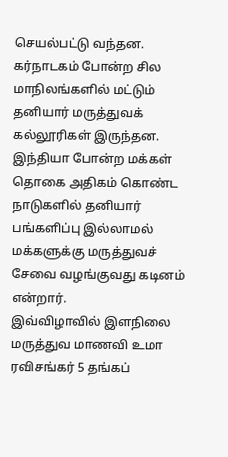செயல்பட்டு வந்தன. கர்நாடகம் போன்ற சில மாநிலங்களில் மட்டும் தனியார் மருத்துவக் கல்லூரிகள் இருந்தன. இந்தியா போன்ற மக்கள் தொகை அதிகம் கொண்ட நாடுகளில் தனியார் பங்களிப்பு இல்லாமல் மக்களுக்கு மருத்துவச் சேவை வழங்குவது கடினம் என்றார்.
இவ்விழாவில் இளநிலை மருத்துவ மாணவி உமா ரவிசங்கர் 5 தங்கப்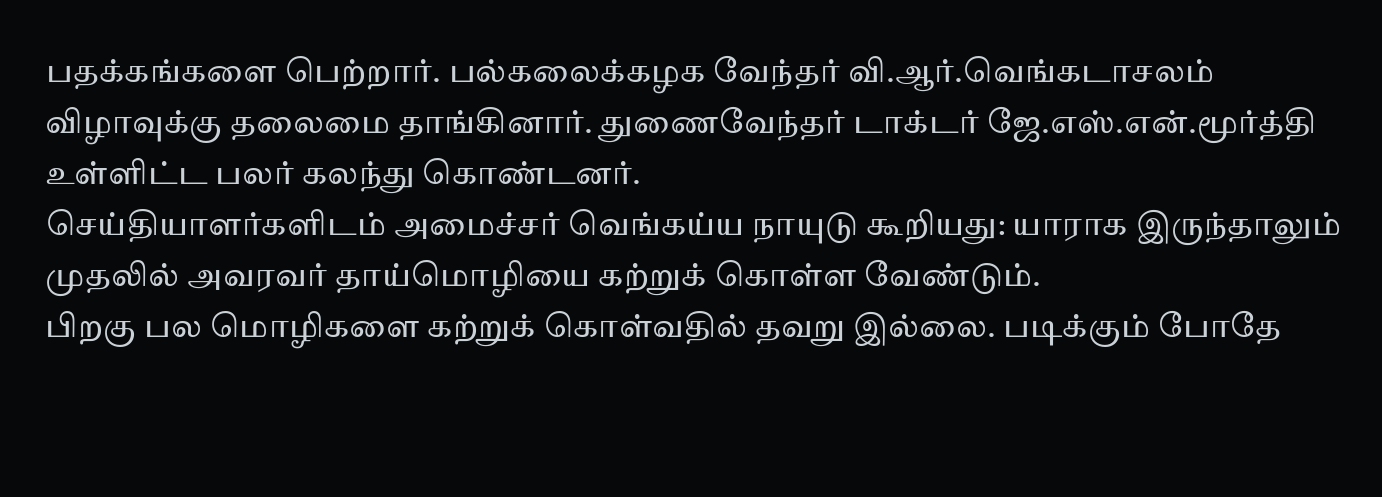பதக்கங்களை பெற்றார். பல்கலைக்கழக வேந்தர் வி.ஆர்.வெங்கடாசலம் விழாவுக்கு தலைமை தாங்கினார். துணைவேந்தர் டாக்டர் ஜே.எஸ்.என்.மூர்த்தி உள்ளிட்ட பலர் கலந்து கொண்டனர்.
செய்தியாளர்களிடம் அமைச்சர் வெங்கய்ய நாயுடு கூறியது: யாராக இருந்தாலும் முதலில் அவரவர் தாய்மொழியை கற்றுக் கொள்ள வேண்டும்.
பிறகு பல மொழிகளை கற்றுக் கொள்வதில் தவறு இல்லை. படிக்கும் போதே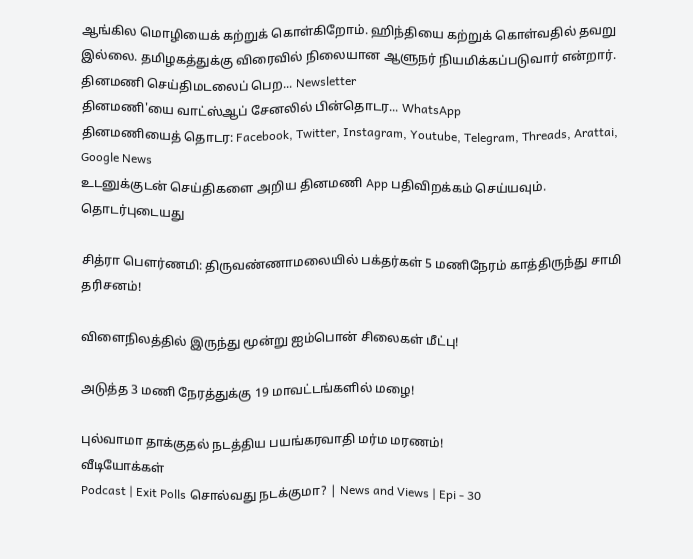ஆங்கில மொழியைக் கற்றுக் கொள்கிறோம். ஹிந்தியை கற்றுக் கொள்வதில் தவறு இல்லை. தமிழகத்துக்கு விரைவில் நிலையான ஆளுநர் நியமிக்கப்படுவார் என்றார்.
தினமணி செய்திமடலைப் பெற... Newsletter
தினமணி'யை வாட்ஸ்ஆப் சேனலில் பின்தொடர... WhatsApp
தினமணியைத் தொடர: Facebook, Twitter, Instagram, Youtube, Telegram, Threads, Arattai, Google News
உடனுக்குடன் செய்திகளை அறிய தினமணி App பதிவிறக்கம் செய்யவும்.
தொடர்புடையது

சித்ரா பெளர்ணமி: திருவண்ணாமலையில் பக்தர்கள் 5 மணிநேரம் காத்திருந்து சாமி தரிசனம்!

விளைநிலத்தில் இருந்து மூன்று ஐம்பொன் சிலைகள் மீட்பு!

அடுத்த 3 மணி நேரத்துக்கு 19 மாவட்டங்களில் மழை!

புல்வாமா தாக்குதல் நடத்திய பயங்கரவாதி மர்ம மரணம்!
வீடியோக்கள்
Podcast | Exit Polls சொல்வது நடக்குமா? | News and Views | Epi - 30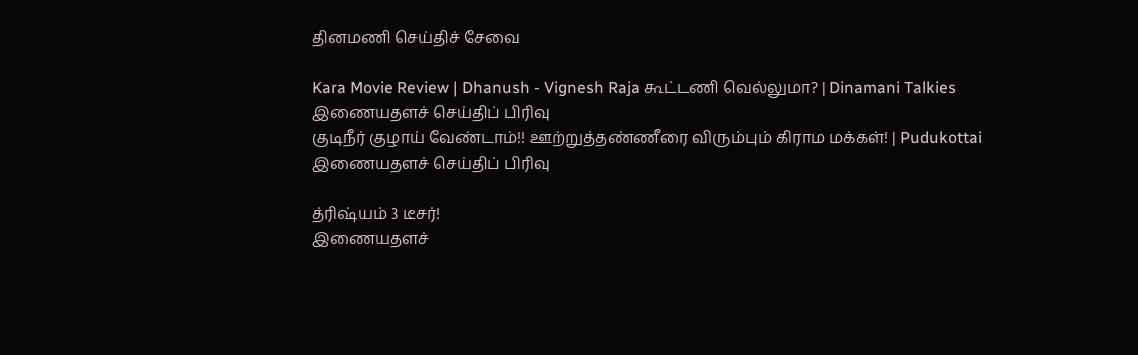தினமணி செய்திச் சேவை

Kara Movie Review | Dhanush - Vignesh Raja கூட்டணி வெல்லுமா? | Dinamani Talkies
இணையதளச் செய்திப் பிரிவு
குடிநீர் குழாய் வேண்டாம்!! ஊற்றுத்தண்ணீரை விரும்பும் கிராம மக்கள்! | Pudukottai
இணையதளச் செய்திப் பிரிவு

த்ரிஷ்யம் 3 டீசர்!
இணையதளச்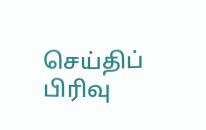செய்திப் பிரிவு